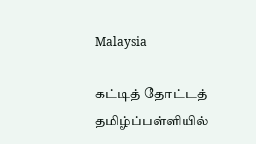Malaysia

கட்டித் தோட்டத் தமிழ்ப்பள்ளியில்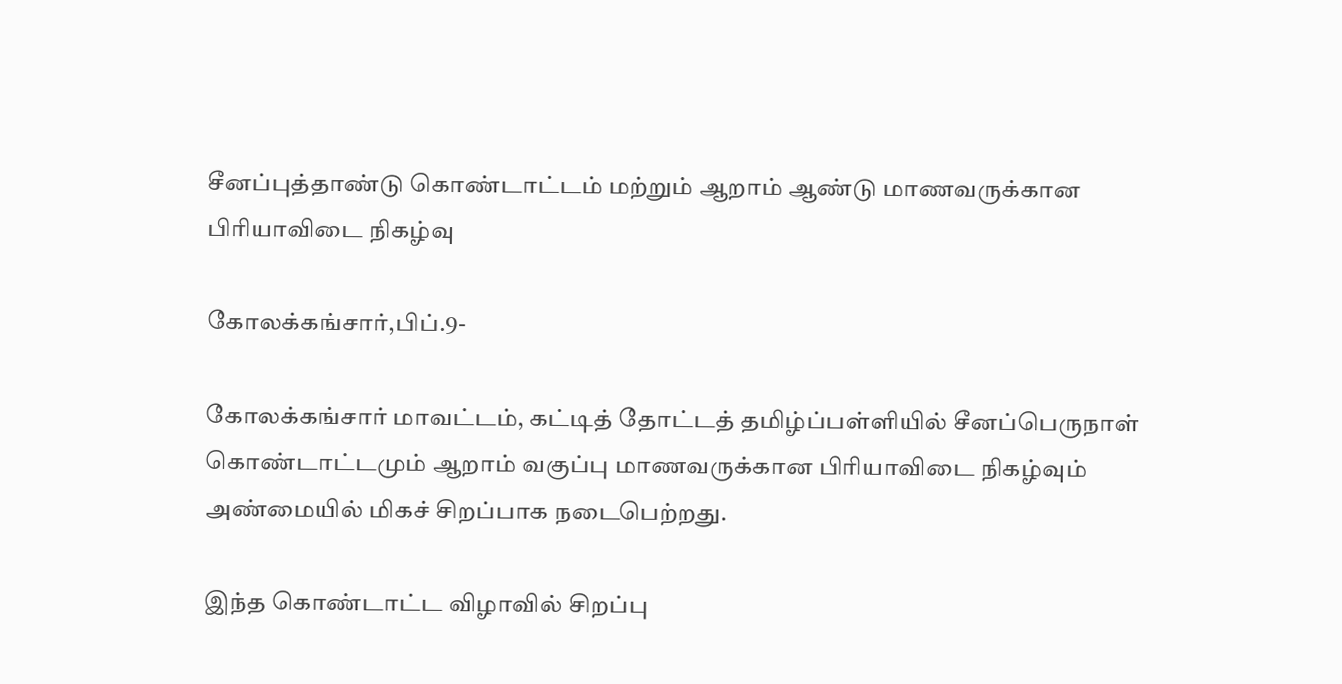சீனப்புத்தாண்டு கொண்டாட்டம் மற்றும் ஆறாம் ஆண்டு மாணவருக்கான பிரியாவிடை நிகழ்வு

கோலக்கங்சார்,பிப்.9-

கோலக்கங்சார் மாவட்டம், கட்டித் தோட்டத் தமிழ்ப்பள்ளியில் சீனப்பெருநாள் கொண்டாட்டமும் ஆறாம் வகுப்பு மாணவருக்கான பிரியாவிடை நிகழ்வும் அண்மையில் மிகச் சிறப்பாக நடைபெற்றது.

இந்த கொண்டாட்ட விழாவில் சிறப்பு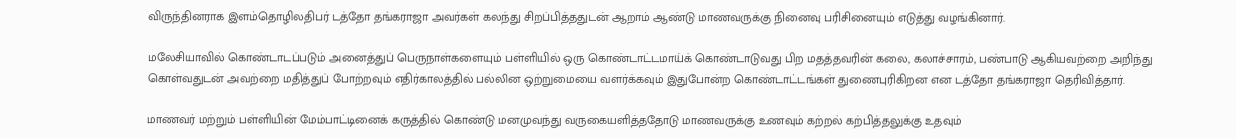விருந்தினராக இளம்தொழிலதிபர் டத்தோ தங்கராஜா அவர்கள் கலந்து சிறப்பித்ததுடன் ஆறாம் ஆண்டு மாணவருக்கு நினைவு பரிசினையும் எடுத்து வழங்கினார்.

மலேசியாவில் கொண்டாடப்படும் அனைத்துப் பெருநாள்களையும் பள்ளியில் ஒரு கொண்டாட்டமாய்க் கொண்டாடுவது பிற மதத்தவரின் கலை, கலாச்சாரம், பண்பாடு ஆகியவற்றை அறிந்து கொள்வதுடன் அவற்றை மதித்துப் போற்றவும் எதிர்காலத்தில் பல்லின ஒற்றுமையை வளர்க்கவும் இதுபோன்ற கொண்டாட்டங்கள் துணைபுரிகிறன என டத்தோ தங்கராஜா தெரிவித்தார்.

மாணவர் மற்றும் பள்ளியின் மேம்பாட்டினைக் கருத்தில் கொண்டு மனமுவந்து வருகையளித்ததோடு மாணவருக்கு உணவும் கற்றல் கற்பித்தலுக்கு உதவும்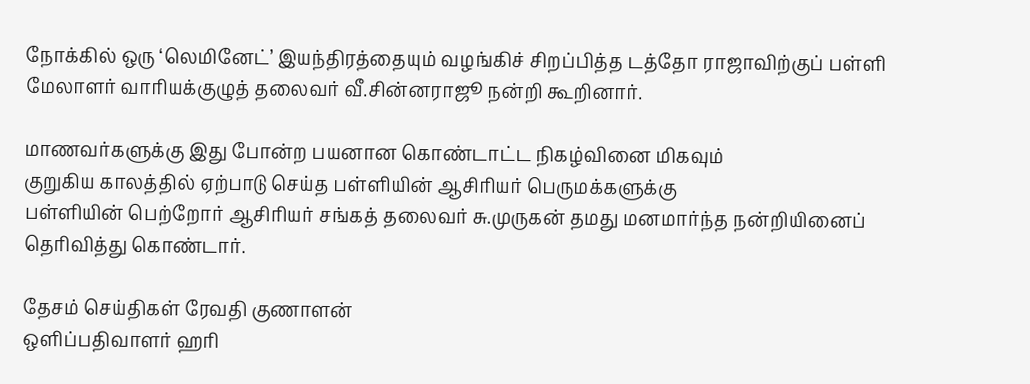நோக்கில் ஒரு ‘லெமினேட்’ இயந்திரத்தையும் வழங்கிச் சிறப்பித்த டத்தோ ராஜாவிற்குப் பள்ளி மேலாளர் வாரியக்குழுத் தலைவர் வீ.சின்னராஜூ நன்றி கூறினார்.

மாணவர்களுக்கு இது போன்ற பயனான கொண்டாட்ட நிகழ்வினை மிகவும்
குறுகிய காலத்தில் ஏற்பாடு செய்த பள்ளியின் ஆசிரியர் பெருமக்களுக்கு
பள்ளியின் பெற்றோர் ஆசிரியர் சங்கத் தலைவர் சு.முருகன் தமது மனமார்ந்த நன்றியினைப் தெரிவித்து கொண்டார்.

தேசம் செய்திகள் ரேவதி குணாளன்
ஒளிப்பதிவாளர் ஹரி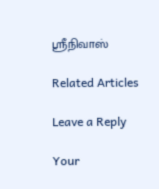ஸ்ரீநிவாஸ்

Related Articles

Leave a Reply

Your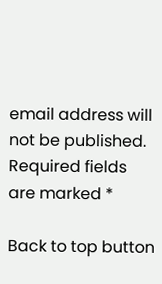email address will not be published. Required fields are marked *

Back to top button